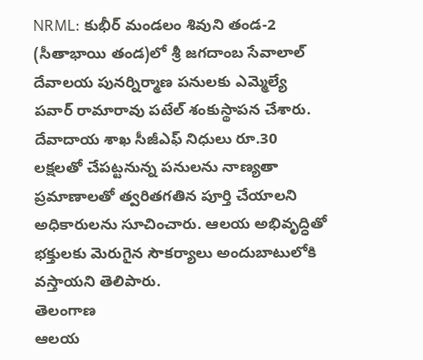NRML: కుభీర్ మండలం శివుని తండ-2 (సీతాభాయి తండ)లో శ్రీ జగదాంబ సేవాలాల్ దేవాలయ పునర్నిర్మాణ పనులకు ఎమ్మెల్యే పవార్ రామారావు పటేల్ శంకుస్థాపన చేశారు. దేవాదాయ శాఖ సీజీఎఫ్ నిధులు రూ.30 లక్షలతో చేపట్టనున్న పనులను నాణ్యతా ప్రమాణాలతో త్వరితగతిన పూర్తి చేయాలని అధికారులను సూచించారు. ఆలయ అభివృద్ధితో భక్తులకు మెరుగైన సౌకర్యాలు అందుబాటులోకి వస్తాయని తెలిపారు.
తెలంగాణ
ఆలయ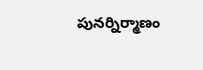పునర్నిర్మాణం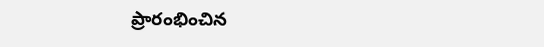ప్రారంభించిన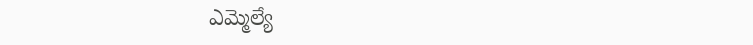ఎమ్మెల్యే